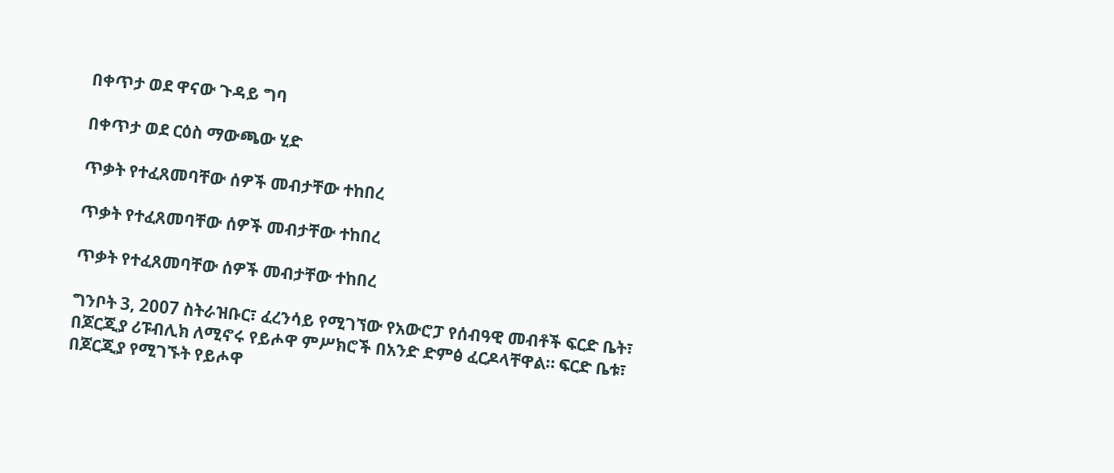በቀጥታ ወደ ዋናው ጉዳይ ግባ

በቀጥታ ወደ ርዕስ ማውጫው ሂድ

ጥቃት የተፈጸመባቸው ሰዎች መብታቸው ተከበረ

ጥቃት የተፈጸመባቸው ሰዎች መብታቸው ተከበረ

ጥቃት የተፈጸመባቸው ሰዎች መብታቸው ተከበረ

ግንቦት 3, 2007 ስትራዝቡር፣ ፈረንሳይ የሚገኘው የአውሮፓ የሰብዓዊ መብቶች ፍርድ ቤት፣ በጆርጂያ ሪፑብሊክ ለሚኖሩ የይሖዋ ምሥክሮች በአንድ ድምፅ ፈርዶላቸዋል። ፍርድ ቤቱ፣ በጆርጂያ የሚገኙት የይሖዋ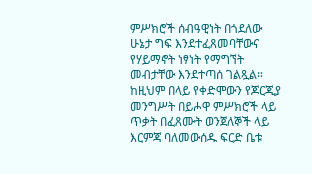ምሥክሮች ሰብዓዊነት በጎደለው ሁኔታ ግፍ እንደተፈጸመባቸውና የሃይማኖት ነፃነት የማግኘት መብታቸው እንደተጣሰ ገልጿል። ከዚህም በላይ የቀድሞውን የጆርጂያ መንግሥት በይሖዋ ምሥክሮች ላይ ጥቃት በፈጸሙት ወንጀለኞች ላይ እርምጃ ባለመውሰዱ ፍርድ ቤቱ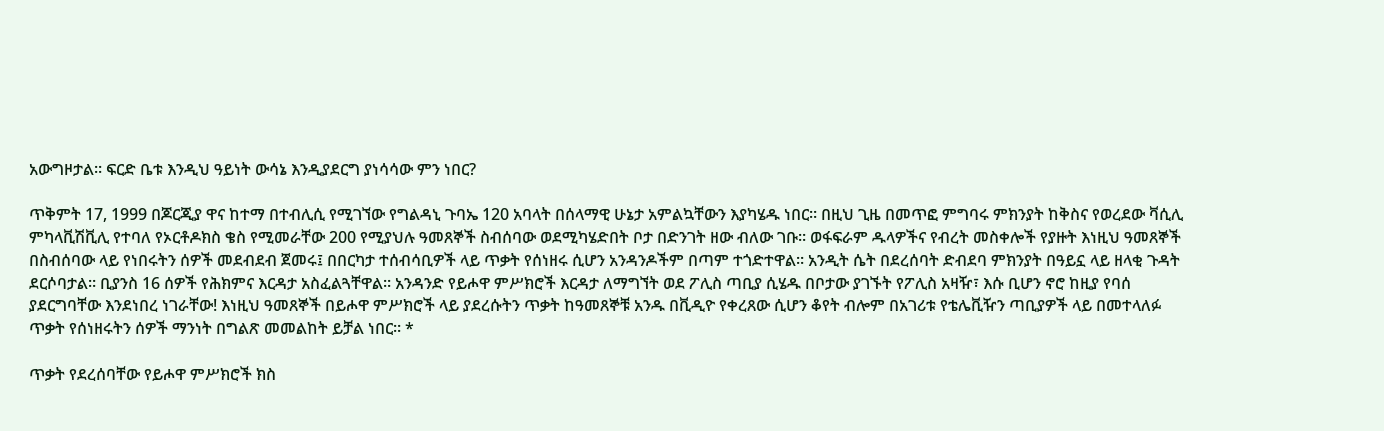አውግዞታል። ፍርድ ቤቱ እንዲህ ዓይነት ውሳኔ እንዲያደርግ ያነሳሳው ምን ነበር?

ጥቅምት 17, 1999 በጆርጂያ ዋና ከተማ በተብሊሲ የሚገኘው የግልዳኒ ጉባኤ 120 አባላት በሰላማዊ ሁኔታ አምልኳቸውን እያካሄዱ ነበር። በዚህ ጊዜ በመጥፎ ምግባሩ ምክንያት ከቅስና የወረደው ቫሲሊ ምካላቪሽቪሊ የተባለ የኦርቶዶክስ ቄስ የሚመራቸው 200 የሚያህሉ ዓመጸኞች ስብሰባው ወደሚካሄድበት ቦታ በድንገት ዘው ብለው ገቡ። ወፋፍራም ዱላዎችና የብረት መስቀሎች የያዙት እነዚህ ዓመጸኞች በስብሰባው ላይ የነበሩትን ሰዎች መደብደብ ጀመሩ፤ በበርካታ ተሰብሳቢዎች ላይ ጥቃት የሰነዘሩ ሲሆን አንዳንዶችም በጣም ተጎድተዋል። አንዲት ሴት በደረሰባት ድብደባ ምክንያት በዓይኗ ላይ ዘላቂ ጉዳት ደርሶባታል። ቢያንስ 16 ሰዎች የሕክምና እርዳታ አስፈልጓቸዋል። አንዳንድ የይሖዋ ምሥክሮች እርዳታ ለማግኘት ወደ ፖሊስ ጣቢያ ሲሄዱ በቦታው ያገኙት የፖሊስ አዛዥ፣ እሱ ቢሆን ኖሮ ከዚያ የባሰ ያደርግባቸው እንደነበረ ነገራቸው! እነዚህ ዓመጸኞች በይሖዋ ምሥክሮች ላይ ያደረሱትን ጥቃት ከዓመጸኞቹ አንዱ በቪዲዮ የቀረጸው ሲሆን ቆየት ብሎም በአገሪቱ የቴሌቪዥን ጣቢያዎች ላይ በመተላለፉ ጥቃት የሰነዘሩትን ሰዎች ማንነት በግልጽ መመልከት ይቻል ነበር። *

ጥቃት የደረሰባቸው የይሖዋ ምሥክሮች ክስ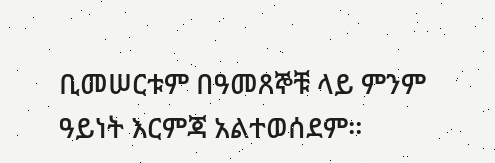ቢመሠርቱም በዓመጸኞቹ ላይ ምንም ዓይነት እርምጃ አልተወሰደም።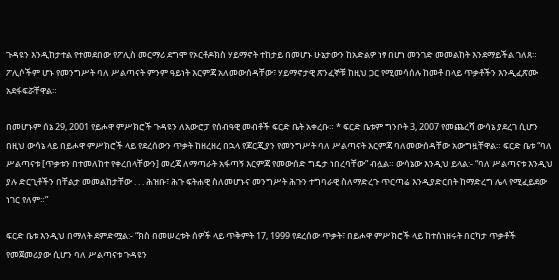ጉዳዩን እንዲከታተል የተመደበው የፖሊስ መርማሪ ደግሞ የኦርቶዶክስ ሃይማኖት ተከታይ በመሆኑ ሁኔታውን ከአድልዎ ነፃ በሆነ መንገድ መመልከት እንደማይችል ገለጸ። ፖሊሶችም ሆኑ የመንግሥት ባለ ሥልጣናት ምንም ዓይነት እርምጃ አለመውሰዳቸው፣ ሃይማኖታዊ ጽንፈኞቹ ከዚህ ጋር የሚመሳሰሉ ከመቶ በላይ ጥቃቶችን እንዲፈጽሙ አደፋፍሯቸዋል።

በመሆኑም ሰኔ 29, 2001 የይሖዋ ምሥክሮች ጉዳዩን ለአውሮፓ የሰብዓዊ መብቶች ፍርድ ቤት አቀረቡ። * ፍርድ ቤቱም ግንቦት 3, 2007 የመጨረሻ ውሳኔ ያደረገ ሲሆን በዚህ ውሳኔ ላይ በይሖዋ ምሥክሮች ላይ የደረሰውን ጥቃት ከዘረዘረ በኋላ የጆርጂያን የመንግሥት ባለ ሥልጣናት እርምጃ ባለመውሰዳቸው አውግዟቸዋል። ፍርድ ቤቱ “ባለ ሥልጣናቱ [ጥቃቱን በተመለከተ የቀረበላቸውን] መረጃ ለማጣራት አፋጣኝ እርምጃ የመውሰድ ግዴታ ነበረባቸው” ብሏል። ውሳኔው እንዲህ ይላል:- “ባለ ሥልጣናቱ እንዲህ ያሉ ድርጊቶችን በቸልታ መመልከታቸው . . . ሕዝቡ፣ ሕጉ ፍትሐዊ ስለመሆኑና መንግሥት ሕጉን ተግባራዊ ስለማድረጉ ጥርጣሬ እንዲያድርበት ከማድረግ ሌላ የሚፈይደው ነገር የለም።”

ፍርድ ቤቱ እንዲህ በማለት ደምድሟል:- “ክስ በመሠረቱት ሰዎች ላይ ጥቅምት 17, 1999 የደረሰው ጥቃት፣ በይሖዋ ምሥክሮች ላይ ከተሰነዘሩት በርካታ ጥቃቶች የመጀመሪያው ሲሆን ባለ ሥልጣናቱ ጉዳዩን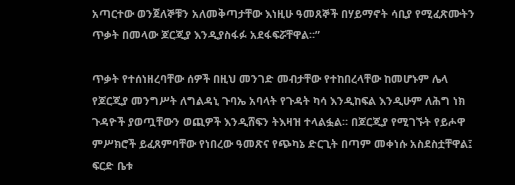አጣርተው ወንጀለኞቹን አለመቅጣታቸው እነዚሁ ዓመጸኞች በሃይማኖት ሳቢያ የሚፈጽሙትን ጥቃት በመላው ጆርጂያ እንዲያስፋፉ አደፋፍሯቸዋል።”

ጥቃት የተሰነዘረባቸው ሰዎች በዚህ መንገድ መብታቸው የተከበረላቸው ከመሆኑም ሌላ የጆርጂያ መንግሥት ለግልዳኒ ጉባኤ አባላት የጉዳት ካሳ እንዲከፍል እንዲሁም ለሕግ ነክ ጉዳዮች ያወጧቸውን ወጪዎች እንዲሸፍን ትእዛዝ ተላልፏል። በጆርጂያ የሚገኙት የይሖዋ ምሥክሮች ይፈጸምባቸው የነበረው ዓመጽና የጭካኔ ድርጊት በጣም መቀነሱ አስደስቷቸዋል፤ ፍርድ ቤቱ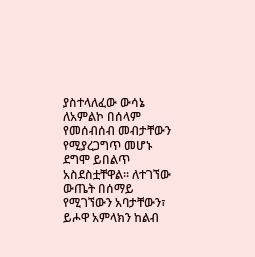ያስተላለፈው ውሳኔ ለአምልኮ በሰላም የመሰብሰብ መብታቸውን የሚያረጋግጥ መሆኑ ደግሞ ይበልጥ አስደስቷቸዋል። ለተገኘው ውጤት በሰማይ የሚገኘውን አባታቸውን፣ ይሖዋ አምላክን ከልብ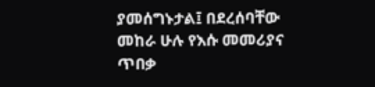ያመሰግኑታል፤ በደረሰባቸው መከራ ሁሉ የእሱ መመሪያና ጥበቃ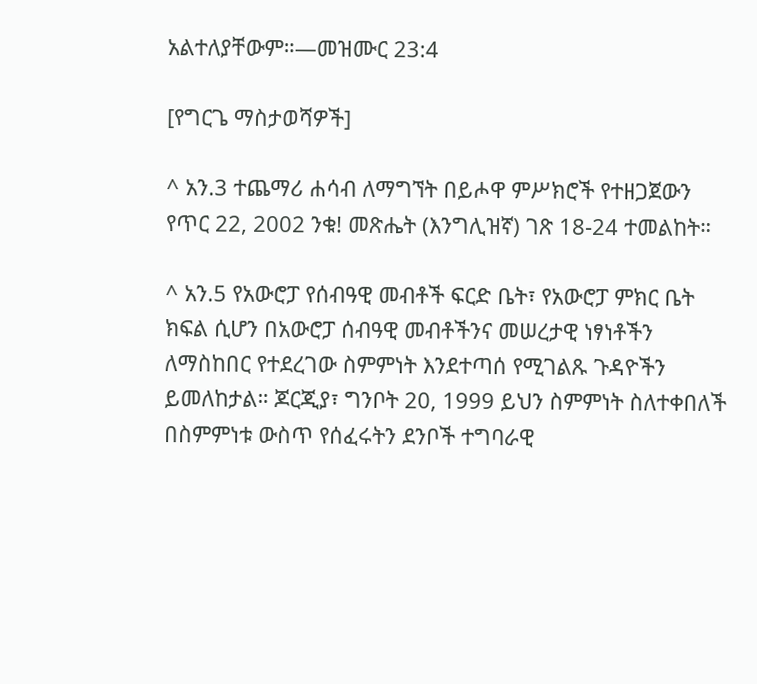አልተለያቸውም።—መዝሙር 23:4

[የግርጌ ማስታወሻዎች]

^ አን.3 ተጨማሪ ሐሳብ ለማግኘት በይሖዋ ምሥክሮች የተዘጋጀውን የጥር 22, 2002 ንቁ! መጽሔት (እንግሊዝኛ) ገጽ 18-24 ተመልከት።

^ አን.5 የአውሮፓ የሰብዓዊ መብቶች ፍርድ ቤት፣ የአውሮፓ ምክር ቤት ክፍል ሲሆን በአውሮፓ ሰብዓዊ መብቶችንና መሠረታዊ ነፃነቶችን ለማስከበር የተደረገው ስምምነት እንደተጣሰ የሚገልጹ ጉዳዮችን ይመለከታል። ጆርጂያ፣ ግንቦት 20, 1999 ይህን ስምምነት ስለተቀበለች በስምምነቱ ውስጥ የሰፈሩትን ደንቦች ተግባራዊ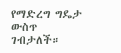የማድረግ ግዴታ ውስጥ ገብታለች።